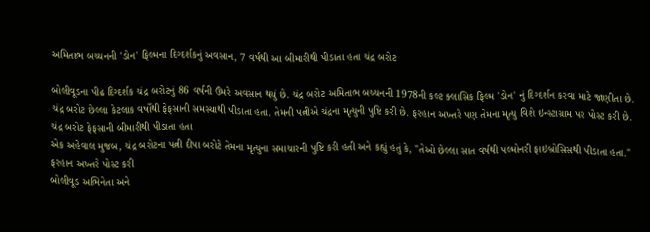અમિતાભ બચ્ચનની 'ડોન' ફિલ્મના દિગ્દર્શકનું અવસાન, 7 વર્ષથી આ બીમારીથી પીડાતા હતા ચંદ્ર બરોટ

બોલીવૂડના પીઢ દિગ્દર્શક ચંદ્ર બરોટનું 86 વર્ષની ઉંમરે અવસાન થયું છે. ચંદ્ર બરોટ અમિતાભ બચ્ચનની 1978ની કલ્ટ ક્લાસિક ફિલ્મ 'ડોન' નું દિગ્દર્શન કરવા માટે જાણીતા છે. ચંદ્ર બરોટ છેલ્લા કેટલાક વર્ષોથી ફેફસાની સમસ્યાથી પીડાતા હતા. તેમની પત્નીએ ચંદ્રના મૃત્યુની પુષ્ટિ કરી છે. ફરહાન અખ્તરે પણ તેમના મૃત્યુ વિશે ઇન્સ્ટાગ્રામ પર પોસ્ટ કરી છે.
ચંદ્ર બરોટ ફેફસાની બીમારીથી પીડાતા હતા
એક અહેવાલ મુજબ, ચંદ્ર બરોટના પત્ની દીપા બરોટે તેમના મૃત્યુના સમાચારની પુષ્ટિ કરી હતી અને કહ્યું હતું કે, "તેઓ છેલ્લા સાત વર્ષથી પલ્મોનરી ફાઇબ્રોસિસથી પીડાતા હતા."
ફરહાન અખ્તરે પોસ્ટ કરી
બોલીવૂડ અભિનેતા અને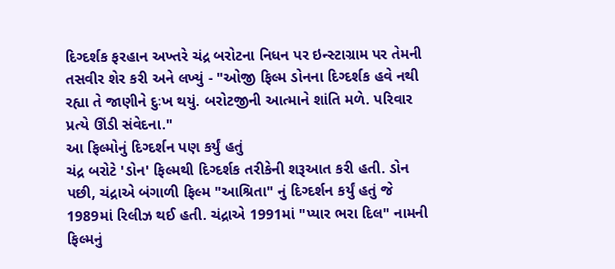દિગ્દર્શક ફરહાન અખ્તરે ચંદ્ર બરોટના નિધન પર ઇન્સ્ટાગ્રામ પર તેમની તસવીર શેર કરી અને લખ્યું - "ઓજી ફિલ્મ ડોનના દિગ્દર્શક હવે નથી રહ્યા તે જાણીને દુઃખ થયું. બરોટજીની આત્માને શાંતિ મળે. પરિવાર પ્રત્યે ઊંડી સંવેદના."
આ ફિલ્મોનું દિગ્દર્શન પણ કર્યું હતું
ચંદ્ર બરોટે 'ડોન' ફિલ્મથી દિગ્દર્શક તરીકેની શરૂઆત કરી હતી. ડોન પછી, ચંદ્રાએ બંગાળી ફિલ્મ "આશ્રિતા" નું દિગ્દર્શન કર્યું હતું જે 1989માં રિલીઝ થઈ હતી. ચંદ્રાએ 1991માં "પ્યાર ભરા દિલ" નામની ફિલ્મનું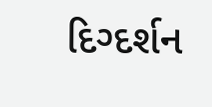દિગ્દર્શન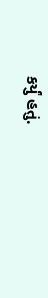કર્યું હતું.